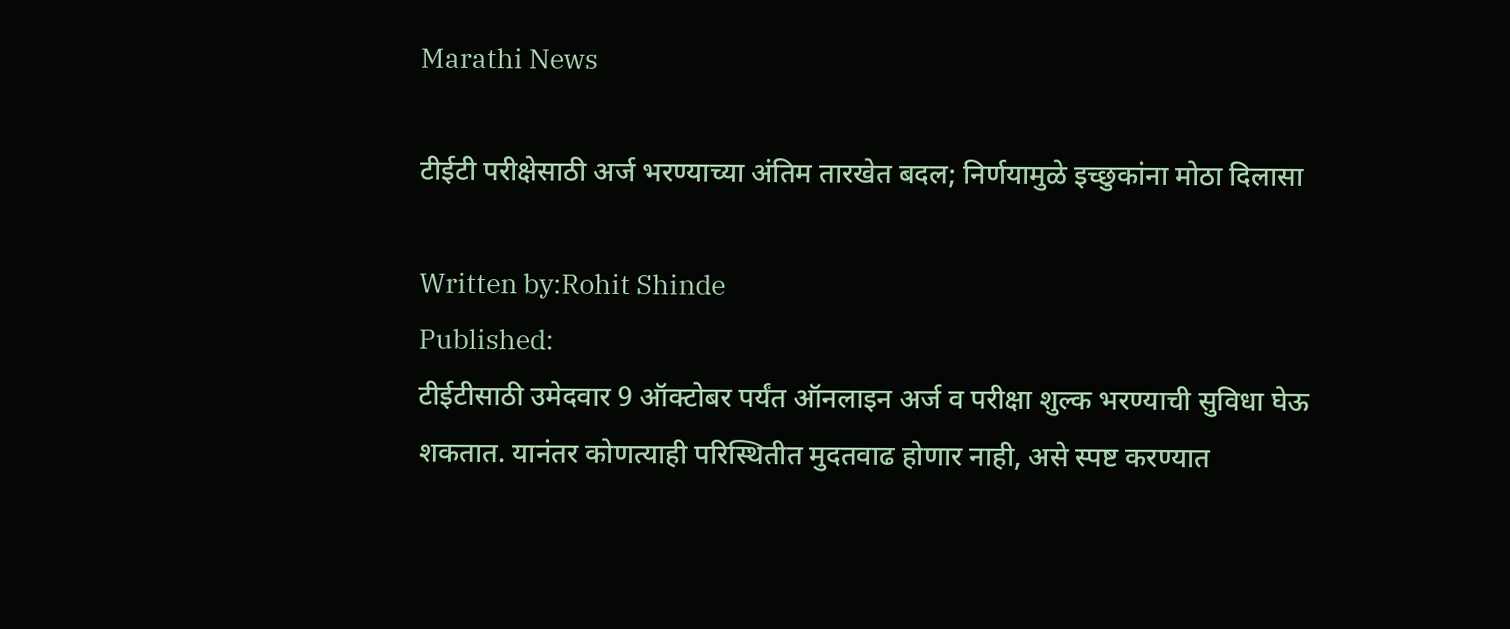Marathi News

टीईटी परीक्षेसाठी अर्ज भरण्याच्या अंतिम तारखेत बदल; निर्णयामुळे इच्छुकांना मोठा दिलासा

Written by:Rohit Shinde
Published:
टीईटीसाठी उमेदवार 9 ऑक्टोबर पर्यंत ऑनलाइन अर्ज व परीक्षा शुल्क भरण्याची सुविधा घेऊ शकतात. यानंतर कोणत्याही परिस्थितीत मुदतवाढ होणार नाही, असे स्पष्ट करण्यात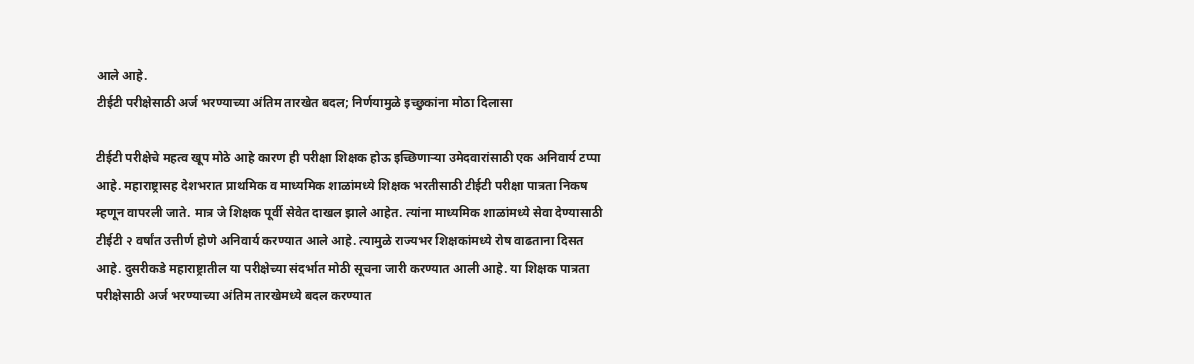आले आहे.
टीईटी परीक्षेसाठी अर्ज भरण्याच्या अंतिम तारखेत बदल; निर्णयामुळे इच्छुकांना मोठा दिलासा

टीईटी परीक्षेचे महत्व खूप मोठे आहे कारण ही परीक्षा शिक्षक होऊ इच्छिणाऱ्या उमेदवारांसाठी एक अनिवार्य टप्पा आहे. महाराष्ट्रासह देशभरात प्राथमिक व माध्यमिक शाळांमध्ये शिक्षक भरतीसाठी टीईटी परीक्षा पात्रता निकष म्हणून वापरली जाते. मात्र जे शिक्षक पूर्वी सेवेत दाखल झाले आहेत. त्यांना माध्यमिक शाळांमध्ये सेवा देण्यासाठी टीईटी २ वर्षांत उत्तीर्ण होणे अनिवार्य करण्यात आले आहे. त्यामुळे राज्यभर शिक्षकांमध्ये रोष वाढताना दिसत आहे. दुसरीकडे महाराष्ट्रातील या परीक्षेच्या संदर्भात मोठी सूचना जारी करण्यात आली आहे. या शिक्षक पात्रता परीक्षेसाठी अर्ज भरण्याच्या अंतिम तारखेमध्ये बदल करण्यात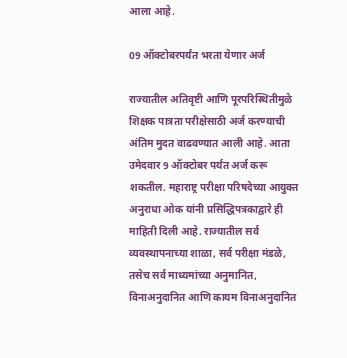आला आहे.

09 ऑक्टोबरपर्यंत भरता येणार अर्ज

राज्यातील अतिवृष्टी आणि पूरपरिस्थितीमुळे शिक्षक पात्रता परीक्षेसाठी अर्ज करण्याची अंतिम मुदत वाढवण्यात आली आहे. आता उमेदवार 9 ऑक्टोबर पर्यंत अर्ज करू शकतील. महाराष्ट्र परीक्षा परिषदेच्या आयुक्त अनुराधा ओक यांनी प्रसिद्धिपत्रकाद्वारे ही माहिती दिली आहे. राज्यातील सर्व व्यवस्थापनाच्या शाळा, सर्व परीक्षा मंडळे, तसेच सर्व माध्यमांच्या अनुमानित, विनाअनुदानित आणि कायम विनाअनुदानित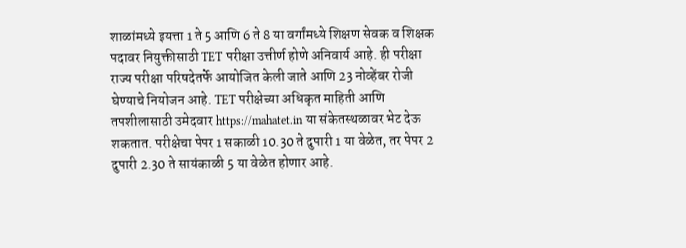शाळांमध्ये इयत्ता 1 ते 5 आणि 6 ते 8 या वर्गांमध्ये शिक्षण सेवक व शिक्षक पदावर नियुक्तीसाठी TET परीक्षा उत्तीर्ण होणे अनिवार्य आहे. ही परीक्षा राज्य परीक्षा परिषदेतर्फे आयोजित केली जाते आणि 23 नोव्हेंबर रोजी घेण्याचे नियोजन आहे. TET परीक्षेच्या अधिकृत माहिती आणि तपशीलासाठी उमेदवार https://mahatet.in या संकेतस्थळावर भेट देऊ शकतात. परीक्षेचा पेपर 1 सकाळी 10.30 ते दुपारी 1 या वेळेत, तर पेपर 2 दुपारी 2.30 ते सायंकाळी 5 या वेळेत होणार आहे.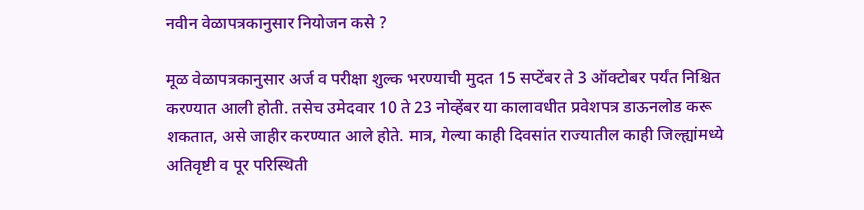नवीन वेळापत्रकानुसार नियोजन कसे ?

मूळ वेळापत्रकानुसार अर्ज व परीक्षा शुल्क भरण्याची मुदत 15 सप्टेंबर ते 3 ऑक्टोबर पर्यंत निश्चित करण्यात आली होती. तसेच उमेदवार 10 ते 23 नोव्हेंबर या कालावधीत प्रवेशपत्र डाऊनलोड करू शकतात, असे जाहीर करण्यात आले होते. मात्र, गेल्या काही दिवसांत राज्यातील काही जिल्ह्यांमध्ये अतिवृष्टी व पूर परिस्थिती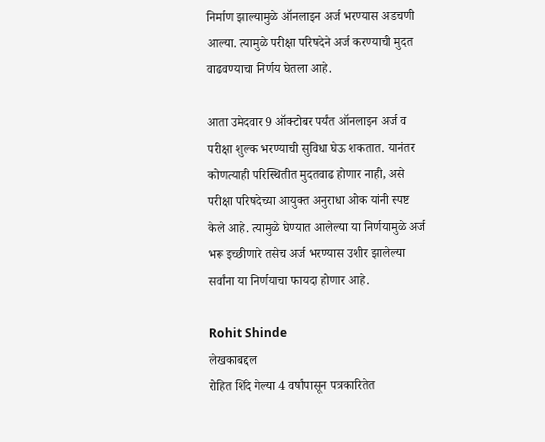निर्माण झाल्यामुळे ऑनलाइन अर्ज भरण्यास अडचणी आल्या. त्यामुळे परीक्षा परिषदेने अर्ज करण्याची मुदत वाढवण्याचा निर्णय घेतला आहे.

आता उमेदवार 9 ऑक्टोबर पर्यंत ऑनलाइन अर्ज व परीक्षा शुल्क भरण्याची सुविधा घेऊ शकतात. यानंतर कोणत्याही परिस्थितीत मुदतवाढ होणार नाही, असे परीक्षा परिषदेच्या आयुक्त अनुराधा ओक यांनी स्पष्ट केले आहे. त्यामुळे घेण्यात आलेल्या या निर्णयामुळे अर्ज भरू इच्छीणारे तसेच अर्ज भरण्यास उशीर झालेल्या सर्वांना या निर्णयाचा फायदा होणार आहे.

Rohit Shinde
लेखकाबद्दल
रोहित शिंदे गेल्या 4 वर्षांपासून पत्रकारितेत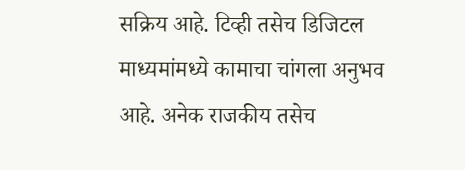सक्रिय आहे. टिव्ही तसेच डिजिटल माध्यमांमध्ये कामाचा चांगला अनुभव आहे. अनेक राजकीय तसेच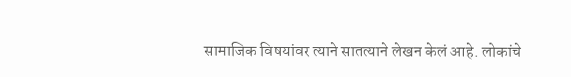सामाजिक विषयांवर त्याने सातत्याने लेखन केलं आहे. लोकांचे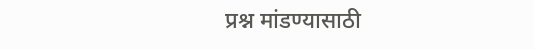प्रश्न मांडण्यासाठी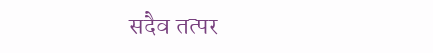सदैव तत्पर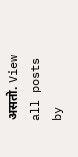असतो. View all posts by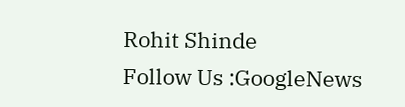Rohit Shinde
Follow Us :GoogleNews